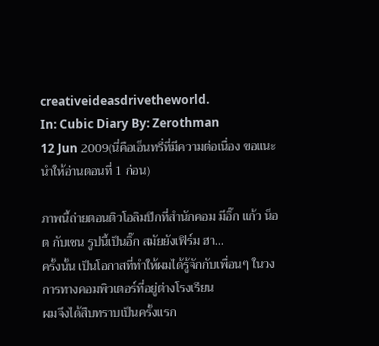creativeideasdrivetheworld.
In: Cubic Diary By: Zerothman
12 Jun 2009(นี่คือเอ็นทรี่ที่มีความต่อเนื่อง ขอแนะนำให้อ่านตอนที่ 1 ก่อน)

ภาพนี้ถ่ายตอนติวโอลิมปิกที่สำนักคอม มีอิ๊ก แก้ว น็อต กับเชน รูปนี้เป็นอิ๊ก สมัยยังเฟิร์ม ฮา...
ครั้งนั้น เป็นโอกาสที่ทำให้ผมได้รู้จักกับเพื่อนๆ ในวงการทางคอมพิวเตอร์ที่อยู่ต่างโรงเรียน
ผมจึงได้สืบทราบเป็นครั้งแรก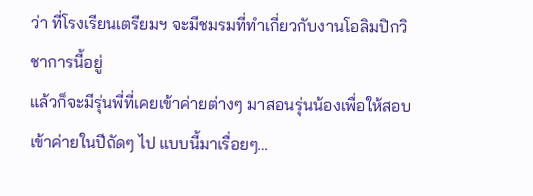ว่า ที่โรงเรียนเตรียมฯ จะมีชมรมที่ทำเกี่ยวกับงานโอลิมปิกวิชาการนี้อยู่
แล้วก็จะมีรุ่นพี่ที่เคยเข้าค่ายต่างๆ มาสอนรุ่นน้องเพื่อให้สอบเข้าค่ายในปีถัดๆ ไป แบบนี้มาเรื่อยๆ…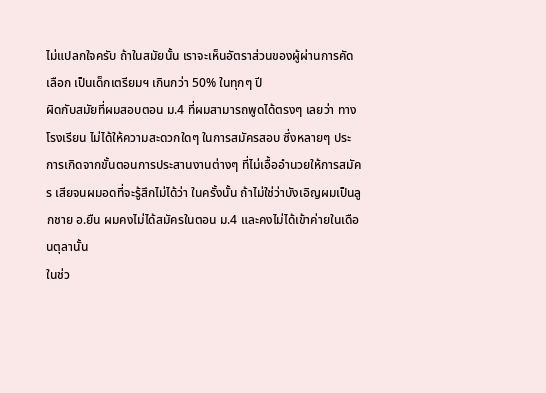ไม่แปลกใจครับ ถ้าในสมัยนั้น เราจะเห็นอัตราส่วนของผู้ผ่านการคัดเลือก เป็นเด็กเตรียมฯ เกินกว่า 50% ในทุกๆ ปี
ผิดกับสมัยที่ผมสอบตอน ม.4 ที่ผมสามารถพูดได้ตรงๆ เลยว่า ทางโรงเรียน ไม่ได้ให้ความสะดวกใดๆ ในการสมัครสอบ ซึ่งหลายๆ ประการเกิดจากขั้นตอนการประสานงานต่างๆ ที่ไม่เอื้ออำนวยให้การสมัคร เสียจนผมอดที่จะรู้สึกไม่ได้ว่า ในครั้งนั้น ถ้าไม่ใช่ว่าบังเอิญผมเป็นลูกชาย อ.ยืน ผมคงไม่ได้สมัครในตอน ม.4 และคงไม่ได้เข้าค่ายในเดือนตุลานั้น
ในช่ว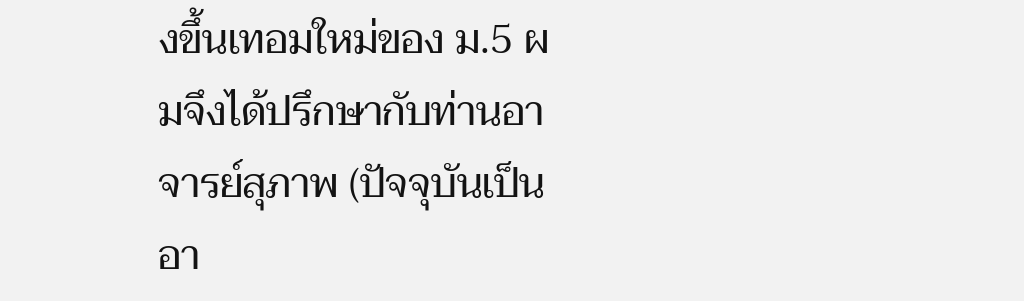งขึ้นเทอมใหม่ของ ม.5 ผมจึงได้ปรึกษากับท่านอาจารย์สุภาพ (ปัจจุบันเป็นอา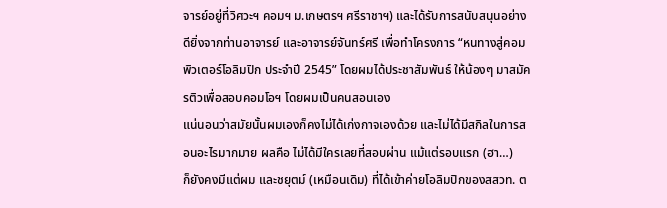จารย์อยู่ที่วิศวะฯ คอมฯ ม.เกษตรฯ ศรีราชาฯ) และได้รับการสนับสนุนอย่างดียิ่งจากท่านอาจารย์ และอาจารย์จันทร์ศรี เพื่อทำโครงการ “หนทางสู่คอมพิวเตอร์โอลิมปิก ประจำปี 2545” โดยผมได้ประชาสัมพันธ์ ให้น้องๆ มาสมัครติวเพื่อสอบคอมโอฯ โดยผมเป็นคนสอนเอง
แน่นอนว่าสมัยนั้นผมเองก็คงไม่ได้เก่งกาจเองด้วย และไม่ได้มีสกิลในการสอนอะไรมากมาย ผลคือ ไม่ได้มีใครเลยที่สอบผ่าน แม้แต่รอบแรก (ฮา…)
ก็ยังคงมีแต่ผม และชยุตม์ (เหมือนเดิม) ที่ได้เข้าค่ายโอลิมปิกของสสวท. ต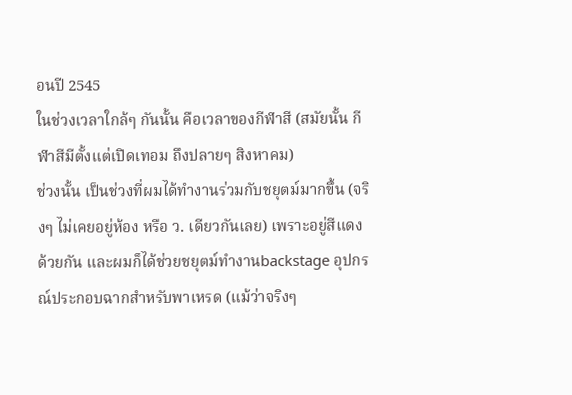อนปี 2545
ในช่วงเวลาใกล้ๆ กันนั้น คือเวลาของกีฬาสี (สมัยนั้น กีฬาสีมีตั้งแต่เปิดเทอม ถึงปลายๆ สิงหาคม)
ช่วงนั้น เป็นช่วงที่ผมได้ทำงานร่วมกับชยุตม์มากขึ้น (จริงๆ ไม่เคยอยู่ห้อง หรือ ว. เดียวกันเลย) เพราะอยู่สีแดงด้วยกัน และผมก็ได้ช่วยชยุตม์ทำงานbackstage อุปกรณ์ประกอบฉากสำหรับพาเหรด (แม้ว่าจริงๆ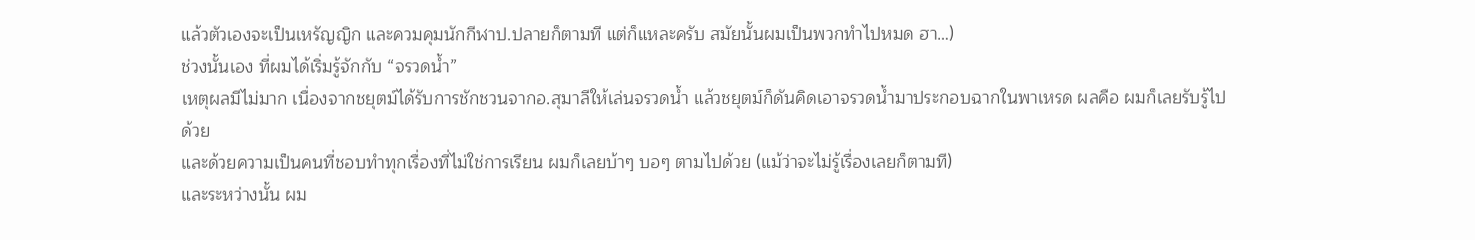แล้วตัวเองจะเป็นเหรัญญิก และควมคุมนักกีฬาป.ปลายก็ตามที แต่ก็แหละครับ สมัยนั้นผมเป็นพวกทำไปหมด ฮา…)
ช่วงนั้นเอง ที่ผมได้เริ่มรู้จักกับ “จรวดน้ำ”
เหตุผลมีไม่มาก เนื่องจากชยุตม์ได้รับการชักชวนจากอ.สุมาลีให้เล่นจรวดน้ำ แล้วชยุตม์ก็ดันคิดเอาจรวดน้ำมาประกอบฉากในพาเหรด ผลคือ ผมก็เลยรับรู้ไปด้วย
และด้วยความเป็นคนที่ชอบทำทุกเรื่องที่ไม่ใช่การเรียน ผมก็เลยบ้าๆ บอๆ ตามไปด้วย (แม้ว่าจะไม่รู้เรื่องเลยก็ตามที)
และระหว่างนั้น ผม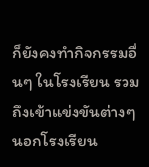ก็ยังคงทำกิจกรรมอื่นๆ ในโรงเรียน รวมถึงเข้าแข่งขันต่างๆ นอกโรงเรียน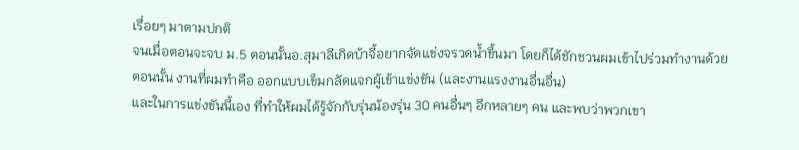เรื่อยๆ มาตามปกติ
จนเมื่อตอนจะจบ ม.5 ตอนนั้นอ.สุมาลีเกิดบ้าจี้อยากจัดแข่งจรวดน้ำขึ้นมา โดยก็ได้ชักชวนผมเข้าไปร่วมทำงานด้วย
ตอนนั้น งานที่ผมทำคือ ออกแบบเข็มกลัดแจกผู้เข้าแข่งขัน (และงานแรงงานอื่นอื่น)
และในการแข่งขันนี้เอง ที่ทำให้ผมได้รู้จักกับรุ่นน้องรุ่น 30 คนอื่นๆ อีกหลายๆ คน และพบว่าพวกเขา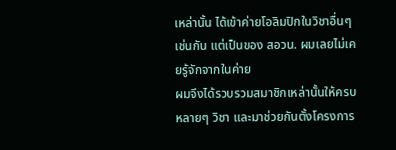เหล่านั้น ได้เข้าค่ายโอลิมปิกในวิชาอื่นๆ เช่นกัน แต่เป็นของ สอวน. ผมเลยไม่เคยรู้จักจากในค่าย
ผมจึงได้รวบรวมสมาชิกเหล่านั้นให้ครบหลายๆ วิชา และมาช่วยกันตั้งโครงการ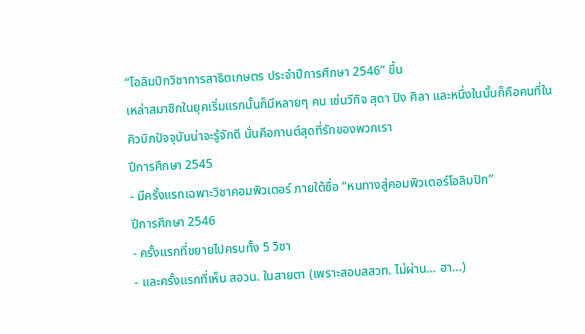“โอลิมปิกวิชาการสาธิตเกษตร ประจำปีการศึกษา 2546” ขึ้น
เหล่าสมาชิกในยุคเริ่มแรกนั้นก็มีหลายๆ คน เช่นวีกิจ สุดา ปิง ศิลา และหนึ่งในนั้นก็คือคนที่ในคิวบิกปัจจุบันน่าจะรู้จักดี นั่นคือกานต์สุดที่รักของพวกเรา
ปีการศึกษา 2545
- มีครั้งแรกเฉพาะวิชาคอมพิวเตอร์ ภายใต้ชื่อ “หนทางสู่คอมพิวเตอร์โอลิมปิก”
ปีการศึกษา 2546
- ครั้งแรกที่ขยายไปครบทั้ง 5 วิชา
- และครั้งแรกที่เห็น สอวน. ในสายตา (เพราะสอบสสวท. ไม่ผ่าน… ฮา…)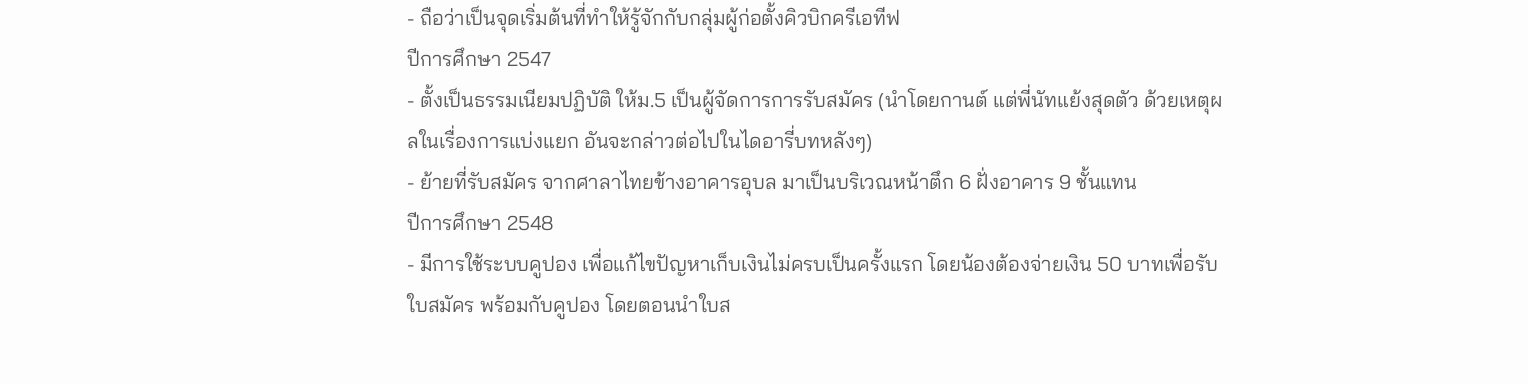- ถือว่าเป็นจุดเริ่มต้นที่ทำให้รู้จักกับกลุ่มผู้ก่อตั้งคิวบิกครีเอทีฟ
ปีการศึกษา 2547
- ตั้งเป็นธรรมเนียมปฏิบัติ ให้ม.5 เป็นผู้จัดการการรับสมัคร (นำโดยกานต์ แต่พี่นัทแย้งสุดตัว ด้วยเหตุผลในเรื่องการแบ่งแยก อันจะกล่าวต่อไปในไดอารี่บทหลังๆ)
- ย้ายที่รับสมัคร จากศาลาไทยข้างอาคารอุบล มาเป็นบริเวณหน้าตึก 6 ฝั่งอาคาร 9 ชั้นแทน
ปีการศึกษา 2548
- มีการใช้ระบบคูปอง เพื่อแก้ไขปัญหาเก็บเงินไม่ครบเป็นครั้งแรก โดยน้องต้องจ่ายเงิน 50 บาทเพื่อรับใบสมัคร พร้อมกับคูปอง โดยตอนนำใบส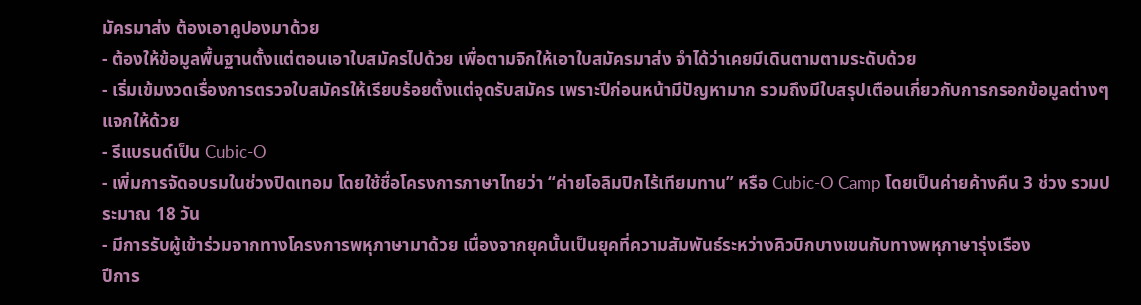มัครมาส่ง ต้องเอาคูปองมาด้วย
- ต้องให้ข้อมูลพื้นฐานตั้งแต่ตอนเอาใบสมัครไปด้วย เพื่อตามจิกให้เอาใบสมัครมาส่ง จำได้ว่าเคยมีเดินตามตามระดับด้วย
- เริ่มเข้มงวดเรื่องการตรวจใบสมัครให้เรียบร้อยตั้งแต่จุดรับสมัคร เพราะปีก่อนหน้ามีปัญหามาก รวมถึงมีใบสรุปเตือนเกี่ยวกับการกรอกข้อมูลต่างๆ แจกให้ด้วย
- รีแบรนด์เป็น Cubic-O
- เพิ่มการจัดอบรมในช่วงปิดเทอม โดยใช้ชื่อโครงการภาษาไทยว่า “ค่ายโอลิมปิกไร้เทียมทาน” หรือ Cubic-O Camp โดยเป็นค่ายค้างคืน 3 ช่วง รวมประมาณ 18 วัน
- มีการรับผู้เข้าร่วมจากทางโครงการพหุภาษามาด้วย เนื่องจากยุคนั้นเป็นยุคที่ความสัมพันธ์ระหว่างคิวบิกบางเขนกับทางพหุภาษารุ่งเรือง
ปีการ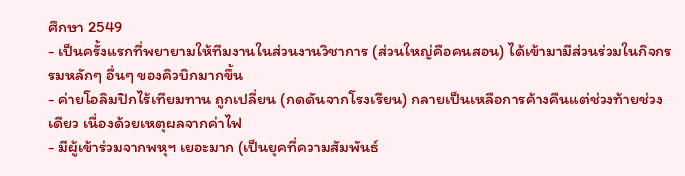ศึกษา 2549
- เป็นครั้งแรกที่พยายามให้ทีมงานในส่วนงานวิชาการ (ส่วนใหญ่คือคนสอน) ได้เข้ามามีส่วนร่วมในกิจกรรมหลักๆ อื่นๆ ของคิวบิกมากขึ้น
- ค่ายโอลิมปิกไร้เทียมทาน ถูกเปลี่ยน (กดดันจากโรงเรียน) กลายเป็นเหลือการค้างคืนแต่ช่วงท้ายช่วงเดียว เนื่องด้วยเหตุผลจากค่าไฟ
- มีผู้เข้าร่วมจากพหุฯ เยอะมาก (เป็นยุคที่ความสัมพันธ์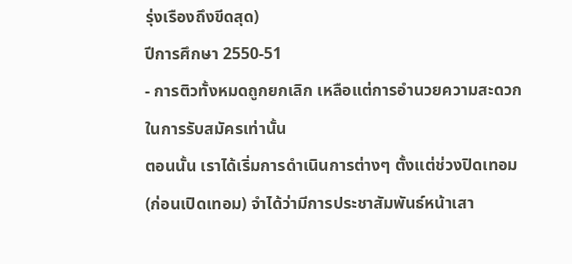รุ่งเรืองถึงขีดสุด)
ปีการศึกษา 2550-51
- การติวทั้งหมดถูกยกเลิก เหลือแต่การอำนวยความสะดวกในการรับสมัครเท่านั้น
ตอนนั้น เราได้เริ่มการดำเนินการต่างๆ ตั้งแต่ช่วงปิดเทอม (ก่อนเปิดเทอม) จำได้ว่ามีการประชาสัมพันธ์หน้าเสา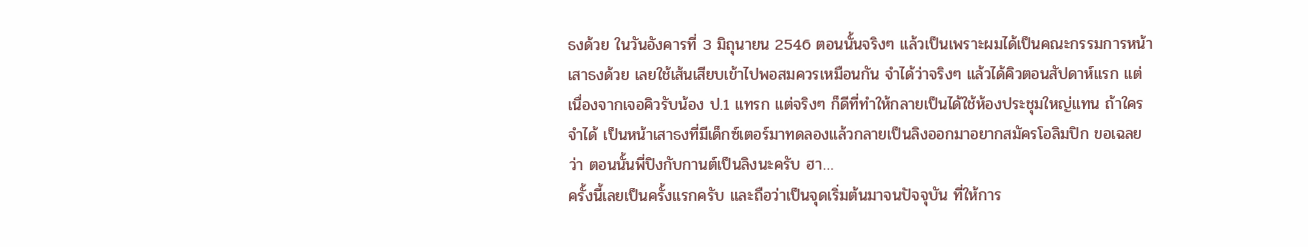ธงด้วย ในวันอังคารที่ 3 มิถุนายน 2546 ตอนนั้นจริงๆ แล้วเป็นเพราะผมได้เป็นคณะกรรมการหน้าเสาธงด้วย เลยใช้เส้นเสียบเข้าไปพอสมควรเหมือนกัน จำได้ว่าจริงๆ แล้วได้คิวตอนสัปดาห์แรก แต่เนื่องจากเจอคิวรับน้อง ป.1 แทรก แต่จริงๆ ก็ดีที่ทำให้กลายเป็นได้ใช้ห้องประชุมใหญ่แทน ถ้าใครจำได้ เป็นหน้าเสาธงที่มีเด็กซ์เตอร์มาทดลองแล้วกลายเป็นลิงออกมาอยากสมัครโอลิมปิก ขอเฉลยว่า ตอนนั้นพี่ปิงกับกานต์เป็นลิงนะครับ ฮา…
ครั้งนี้เลยเป็นครั้งแรกครับ และถือว่าเป็นจุดเริ่มต้นมาจนปัจจุบัน ที่ให้การ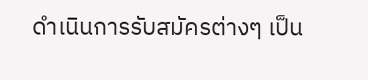ดำเนินการรับสมัครต่างๆ เป็น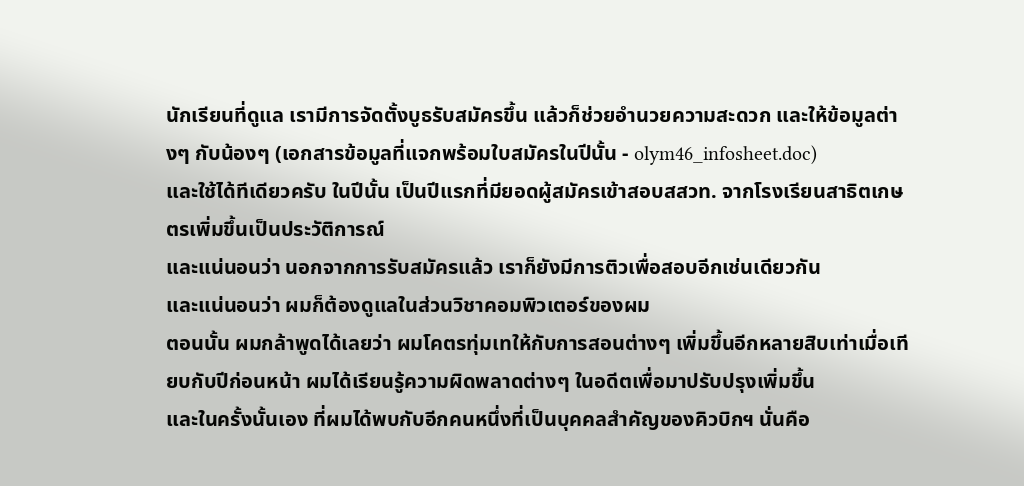นักเรียนที่ดูแล เรามีการจัดตั้งบูธรับสมัครขึ้น แล้วก็ช่วยอำนวยความสะดวก และให้ข้อมูลต่างๆ กับน้องๆ (เอกสารข้อมูลที่แจกพร้อมใบสมัครในปีนั้น - olym46_infosheet.doc)
และใช้ได้ทีเดียวครับ ในปีนั้น เป็นปีแรกที่มียอดผู้สมัครเข้าสอบสสวท. จากโรงเรียนสาธิตเกษตรเพิ่มขึ้นเป็นประวัติการณ์
และแน่นอนว่า นอกจากการรับสมัครแล้ว เราก็ยังมีการติวเพื่อสอบอีกเช่นเดียวกัน
และแน่นอนว่า ผมก็ต้องดูแลในส่วนวิชาคอมพิวเตอร์ของผม
ตอนนั้น ผมกล้าพูดได้เลยว่า ผมโคตรทุ่มเทให้กับการสอนต่างๆ เพิ่มขึ้นอีกหลายสิบเท่าเมื่อเทียบกับปีก่อนหน้า ผมได้เรียนรู้ความผิดพลาดต่างๆ ในอดีตเพื่อมาปรับปรุงเพิ่มขึ้น
และในครั้งนั้นเอง ที่ผมได้พบกับอีกคนหนึ่งที่เป็นบุคคลสำคัญของคิวบิกฯ นั่นคือ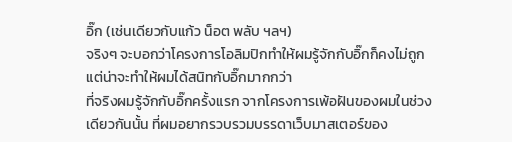อิ๊ก (เช่นเดียวกับแก้ว น็อต พลับ ฯลฯ)
จริงๆ จะบอกว่าโครงการโอลิมปิกทำให้ผมรู้จักกับอิ๊กก็คงไม่ถูก แต่น่าจะทำให้ผมได้สนิทกับอิ๊กมากกว่า
ที่จริงผมรู้จักกับอิ๊กครั้งแรก จากโครงการเพ้อฝันของผมในช่วงเดียวกันนั้น ที่ผมอยากรวบรวมบรรดาเว็บมาสเตอร์ของ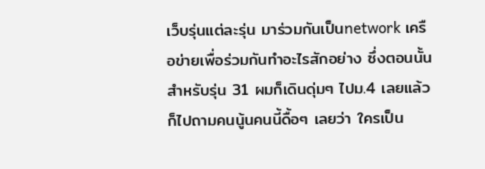เว็บรุ่นแต่ละรุ่น มาร่วมกันเป็นnetwork เครือข่ายเพื่อร่วมกันทำอะไรสักอย่าง ซึ่งตอนนั้นสำหรับรุ่น 31 ผมก็เดินดุ่มๆ ไปม.4 เลยแล้วก็ไปถามคนนู้นคนนี้ดื้อๆ เลยว่า ใครเป็น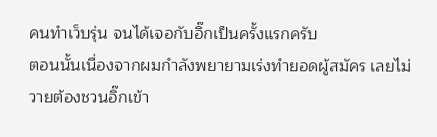คนทำเว็บรุ่น จนได้เจอกับอิ๊กเป็นครั้งแรกครับ
ตอนนั้นเนื่องจากผมกำลังพยายามเร่งทำยอดผู้สมัคร เลยไม่วายต้องชวนอิ๊กเข้า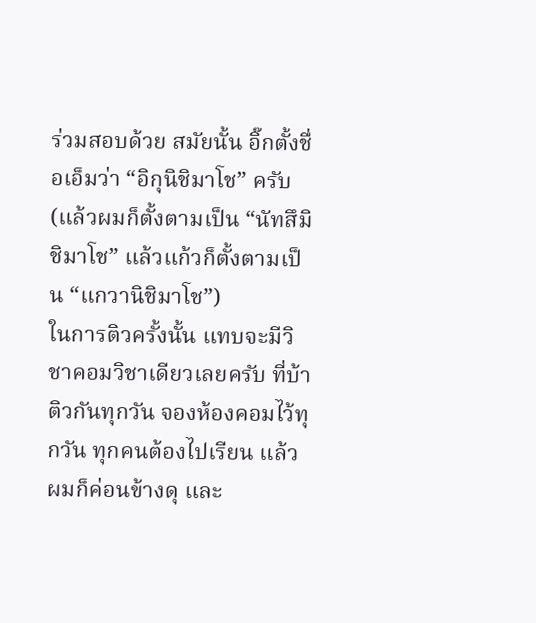ร่วมสอบด้วย สมัยนั้น อิ๊กตั้งชื่อเอ็มว่า “อิกุนิชิมาโช” ครับ (แล้วผมก็ตั้งตามเป็น “นัทสึมิชิมาโช” แล้วแก้วก็ตั้งตามเป็น “แกวานิชิมาโช”)
ในการติวครั้งนั้น แทบจะมีวิชาคอมวิชาเดียวเลยครับ ที่บ้าติวกันทุกวัน จองห้องคอมไว้ทุกวัน ทุกคนต้องไปเรียน แล้วผมก็ค่อนข้างดุ และ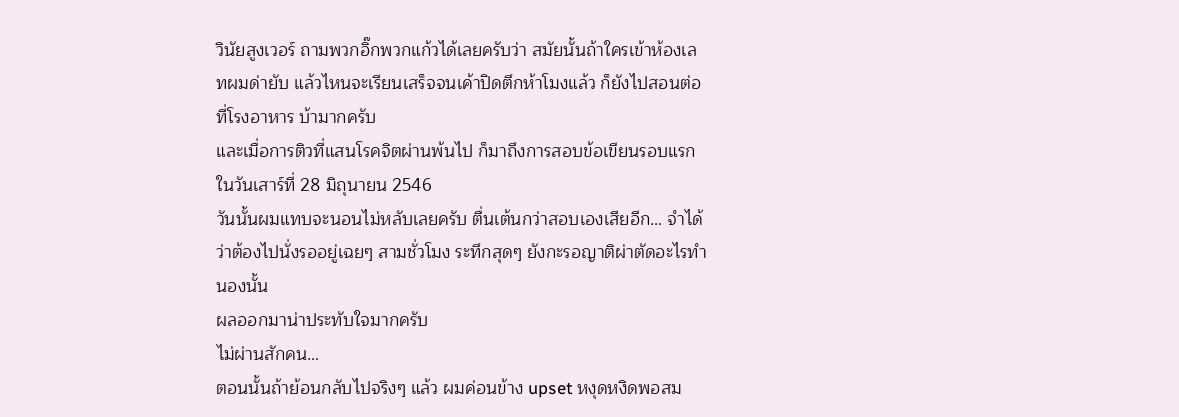วินัยสูงเวอร์ ถามพวกอิ๊กพวกแก้วได้เลยครับว่า สมัยนั้นถ้าใครเข้าห้องเลทผมด่ายับ แล้วไหนจะเรียนเสร็จจนเค้าปิดตึกห้าโมงแล้ว ก็ยังไปสอนต่อที่โรงอาหาร บ้ามากครับ
และเมื่อการติวที่แสนโรคจิตผ่านพ้นไป ก็มาถึงการสอบข้อเขียนรอบแรก ในวันเสาร์ที่ 28 มิถุนายน 2546
วันนั้นผมแทบจะนอนไม่หลับเลยครับ ตื่นเต้นกว่าสอบเองเสียอีก… จำได้ว่าต้องไปนั่งรออยู่เฉยๆ สามชั่วโมง ระทึกสุดๆ ยังกะรอญาติผ่าตัดอะไรทำนองนั้น
ผลออกมาน่าประทับใจมากครับ
ไม่ผ่านสักคน…
ตอนนั้นถ้าย้อนกลับไปจริงๆ แล้ว ผมค่อนข้าง upset หงุดหงิดพอสม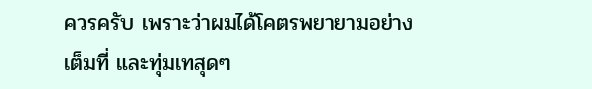ควรครับ เพราะว่าผมได้โคตรพยายามอย่างเต็มที่ และทุ่มเทสุดๆ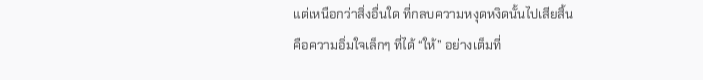แต่เหนือกว่าสิ่งอื่นใด ที่กลบความหงุดหงิดนั้นไปเสียสิ้น
คือความอิ่มใจเล็กๆ ที่ได้ “ให้” อย่างเต็มที่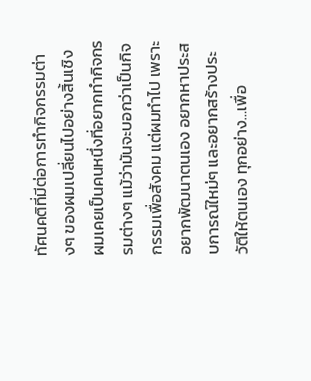ทัศนคติที่มีต่อการทำกิจกรรมต่างๆ ของผมเปลี่ยนไปอย่างสิ้นเชิง
ผมเคยเป็นคนหนึ่งที่อยากทำกิจกรรมต่างๆ แม้ว่ามันจะบอกว่าเป็นกิจกรรมเพื่อสังคม แต่ผมทำไป เพราะอยากพัฒนาตนเอง อยากหาประสบการณ์ใหม่ๆ และอยากสร้างประวัติให้ตนเอง ทุกอย่าง…เพื่อ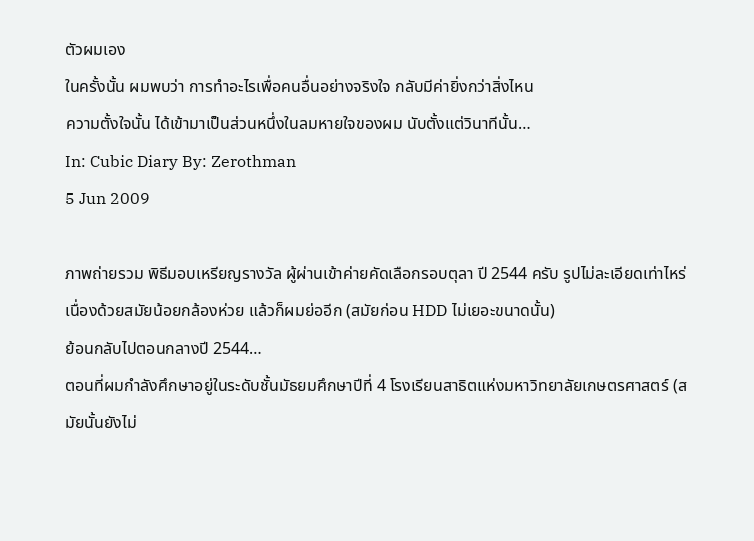ตัวผมเอง
ในครั้งนั้น ผมพบว่า การทำอะไรเพื่อคนอื่นอย่างจริงใจ กลับมีค่ายิ่งกว่าสิ่งไหน
ความตั้งใจนั้น ได้เข้ามาเป็นส่วนหนึ่งในลมหายใจของผม นับตั้งแต่วินาทีนั้น…
In: Cubic Diary By: Zerothman
5 Jun 2009

ภาพถ่ายรวม พิธีมอบเหรียญรางวัล ผู้ผ่านเข้าค่ายคัดเลือกรอบตุลา ปี 2544 ครับ รูปไม่ละเอียดเท่าไหร่ เนื่องด้วยสมัยน้อยกล้องห่วย แล้วก็ผมย่ออีก (สมัยก่อน HDD ไม่เยอะขนาดนั้น)
ย้อนกลับไปตอนกลางปี 2544…
ตอนที่ผมกำลังศึกษาอยู่ในระดับชั้นมัธยมศึกษาปีที่ 4 โรงเรียนสาธิตแห่งมหาวิทยาลัยเกษตรศาสตร์ (สมัยนั้นยังไม่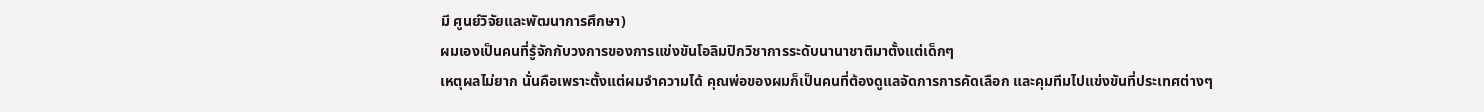มี ศูนย์วิจัยและพัฒนาการศึกษา)
ผมเองเป็นคนที่รู้จักกับวงการของการแข่งขันโอลิมปิกวิชาการระดับนานาชาติมาตั้งแต่เด็กๆ
เหตุผลไม่ยาก นั่นคือเพราะตั้งแต่ผมจำความได้ คุณพ่อของผมก็เป็นคนที่ต้องดูแลจัดการการคัดเลือก และคุมทีมไปแข่งขันที่ประเทศต่างๆ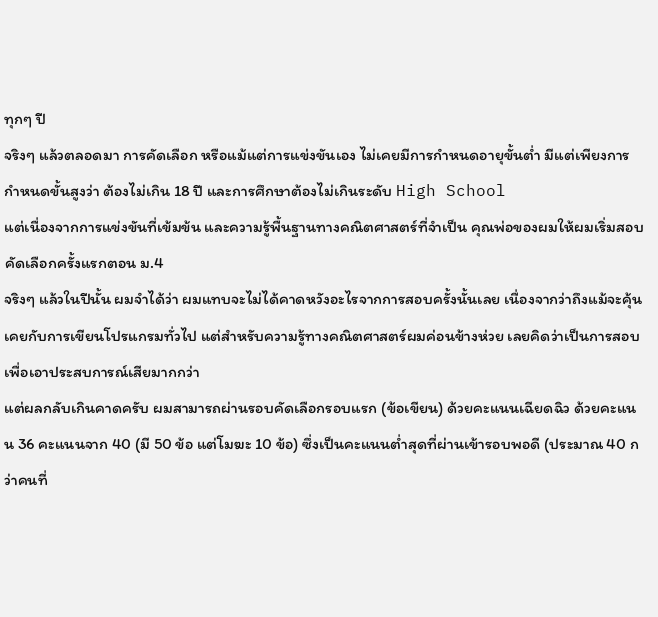ทุกๆ ปี
จริงๆ แล้วตลอดมา การคัดเลือก หรือแม้แต่การแข่งขันเอง ไม่เคยมีการกำหนดอายุขั้นต่ำ มีแต่เพียงการกำหนดขั้นสูงว่า ต้องไม่เกิน 18 ปี และการศึกษาต้องไม่เกินระดับ High School
แต่เนื่องจากการแข่งขันที่เข้มข้น และความรู้พื้นฐานทางคณิตศาสตร์ที่จำเป็น คุณพ่อของผมให้ผมเริ่มสอบคัดเลือกครั้งแรกตอน ม.4
จริงๆ แล้วในปีนั้น ผมจำได้ว่า ผมแทบจะไม่ได้คาดหวังอะไรจากการสอบครั้งนั้นเลย เนื่องจากว่าถึงแม้จะคุ้นเคยกับการเขียนโปรแกรมทั่วไป แต่สำหรับความรู้ทางคณิตศาสตร์ผมค่อนข้างห่วย เลยคิดว่าเป็นการสอบ เพื่อเอาประสบการณ์เสียมากกว่า
แต่ผลกลับเกินคาดครับ ผมสามารถผ่านรอบคัดเลือกรอบแรก (ข้อเขียน) ด้วยคะแนนเฉียดฉิว ด้วยคะแนน 36 คะแนนจาก 40 (มี 50 ข้อ แต่โมฆะ 10 ข้อ) ซึ่งเป็นคะแนนต่ำสุดที่ผ่านเข้ารอบพอดี (ประมาณ 40 กว่าคนที่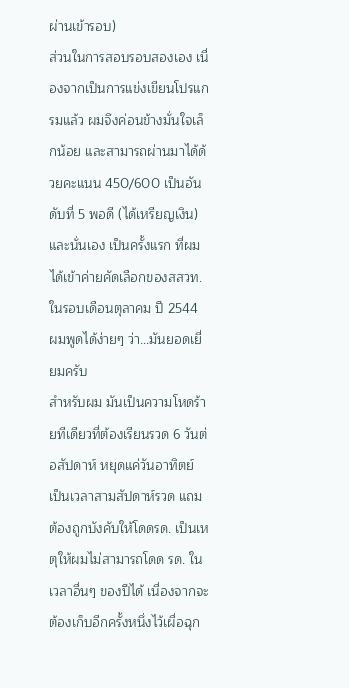ผ่านเข้ารอบ)
ส่วนในการสอบรอบสองเอง เนื่องจากเป็นการแข่งเขียนโปรแกรมแล้ว ผมจึงค่อนข้างมั่นใจเล็กน้อย และสามารถผ่านมาได้ด้วยคะแนน 450/600 เป็นอันดับที่ 5 พอดี (ได้เหรียญเงิน)
และนั่นเอง เป็นครั้งแรก ที่ผมได้เข้าค่ายคัดเลือกของสสวท. ในรอบเดือนตุลาคม ปี 2544
ผมพูดได้ง่ายๆ ว่า…มันยอดเยี่ยมครับ
สำหรับผม มันเป็นความโหดร้ายทีเดียวที่ต้องเรียนรวด 6 วันต่อสัปดาห์ หยุดแค่วันอาทิตย์ เป็นเวลาสามสัปดาห์รวด แถมต้องถูกบังคับให้โดดรด. เป็นเหตุให้ผมไม่สามารถโดด รด. ในเวลาอื่นๆ ของปีได้ เนื่องจากจะต้องเก็บอีกครั้งหนึ่งไว้เผื่อฉุก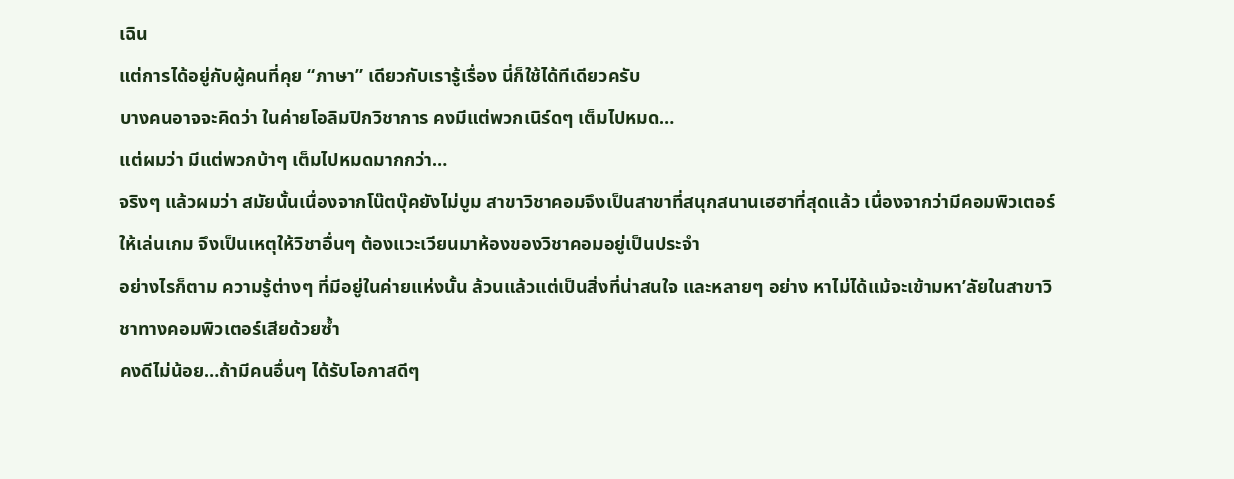เฉิน
แต่การได้อยู่กับผู้คนที่คุย “ภาษา” เดียวกับเรารู้เรื่อง นี่ก็ใช้ได้ทีเดียวครับ
บางคนอาจจะคิดว่า ในค่ายโอลิมปิกวิชาการ คงมีแต่พวกเนิร์ดๆ เต็มไปหมด…
แต่ผมว่า มีแต่พวกบ้าๆ เต็มไปหมดมากกว่า…
จริงๆ แล้วผมว่า สมัยนั้นเนื่องจากโน๊ตบุ๊คยังไม่บูม สาขาวิชาคอมจึงเป็นสาขาที่สนุกสนานเฮฮาที่สุดแล้ว เนื่องจากว่ามีคอมพิวเตอร์ให้เล่นเกม จึงเป็นเหตุให้วิชาอื่นๆ ต้องแวะเวียนมาห้องของวิชาคอมอยู่เป็นประจำ
อย่างไรก็ตาม ความรู้ต่างๆ ที่มีอยู่ในค่ายแห่งนั้น ล้วนแล้วแต่เป็นสิ่งที่น่าสนใจ และหลายๆ อย่าง หาไม่ได้แม้จะเข้ามหา’ลัยในสาขาวิชาทางคอมพิวเตอร์เสียด้วยซ้ำ
คงดีไม่น้อย…ถ้ามีคนอื่นๆ ได้รับโอกาสดีๆ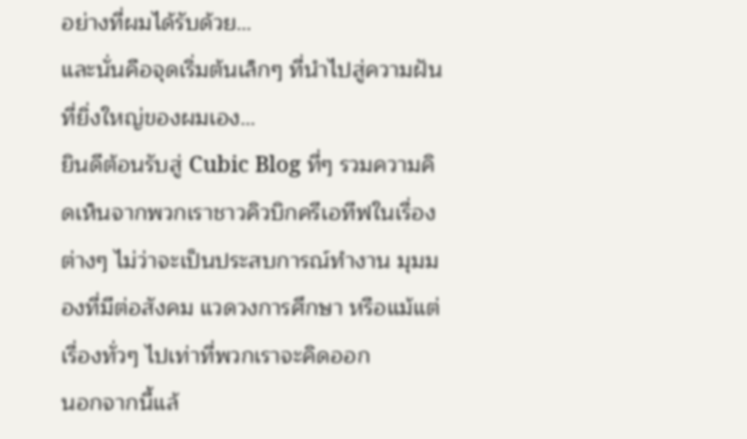อย่างที่ผมได้รับด้วย…
และนั่นคือจุดเริ่มต้นเล็กๆ ที่นำไปสู่ความฝันที่ยิ่งใหญ่ของผมเอง…
ยินดีต้อนรับสู่ Cubic Blog ที่ๆ รวมความคิดเห็นจากพวกเราชาวคิวบิกครีเอทีฟในเรื่องต่างๆ ไม่ว่าจะเป็นประสบการณ์ทำงาน มุมมองที่มีต่อสังคม แวดวงการศึกษา หรือแม้แต่เรื่องทั่วๆ ไปเท่าที่พวกเราจะคิดออก
นอกจากนี้แล้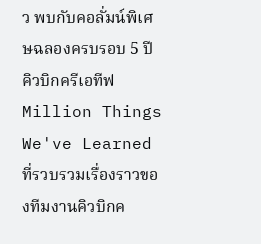ว พบกับคอลั่มน์พิเศษฉลองครบรอบ 5 ปีคิวบิกครีเอทีฟ Million Things We've Learned ที่รวบรวมเรื่องราวของทีมงานคิวบิกค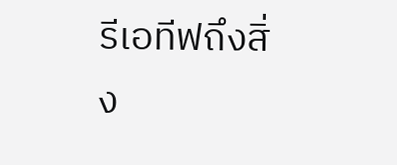รีเอทีฟถึงสิ่ง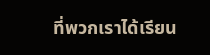ที่พวกเราได้เรียน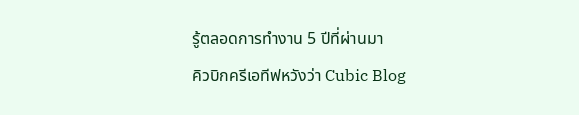รู้ตลอดการทำงาน 5 ปีที่ผ่านมา
คิวบิกครีเอทีฟหวังว่า Cubic Blog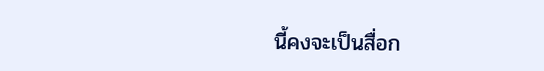นี้คงจะเป็นสื่อก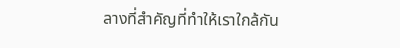ลางที่สำคัญที่ทำให้เราใกล้กัน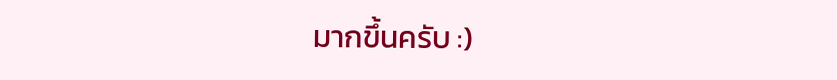มากขึ้นครับ :)